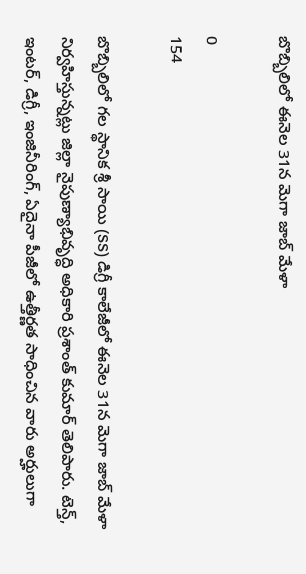బొబ్బిలిలో ఈనెల 31న మెగా జాబ్ మేళా

0
154

బొబ్బిలిలో గల స్థానిక శ్రీ సాయి (SS) డిగ్రీ కాలేజీలో ఈనెల 31న మెగా జాబ్ మేళా నిర్వహిస్తున్నట్లు జిల్లా నైపుణ్యాభివృద్ధి అధికారి ప్రశాంత్ కుమార్ తెలిపారు. టెన్త్, ఇంటర్, డిగ్రీ, ఇంజినీరింగ్, ఏదైనా పీజీలో ఉత్తీర్ణత సాధించిన వారు అర్హులుగా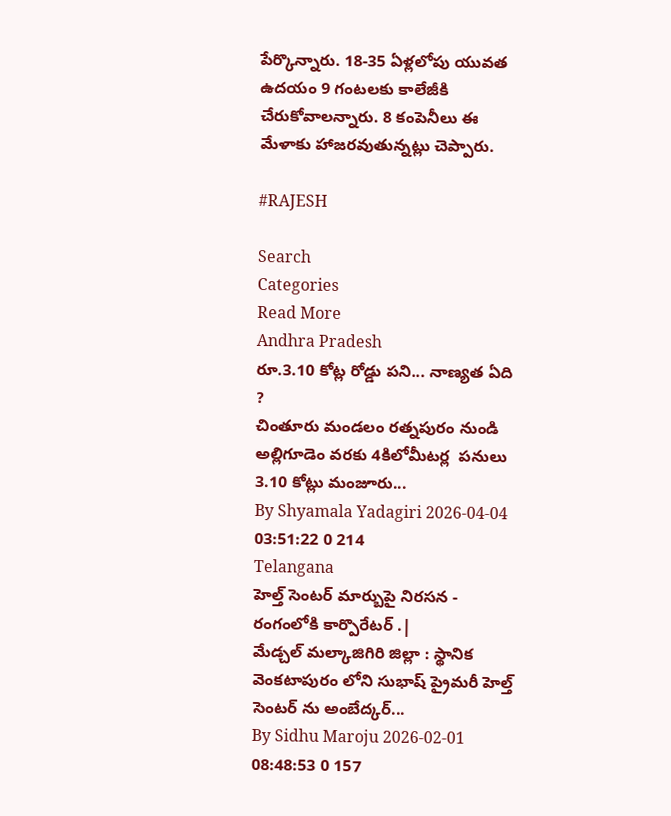పేర్కొన్నారు. 18-35 ఏళ్లలోపు యువత ఉదయం 9 గంటలకు కాలేజీకి చేరుకోవాలన్నారు. 8 కంపెనీలు ఈ మేళాకు హాజరవుతున్నట్లు చెప్పారు.

#RAJESH

Search
Categories
Read More
Andhra Pradesh
రూ.3.10 కోట్ల రోడ్డు పని... నాణ్యత ఏది ?
చింతూరు మండలం రత్నపురం నుండి అల్లిగూడెం వరకు 4కిలోమీటర్ల  పనులు 3.10 కోట్లు మంజూరు...
By Shyamala Yadagiri 2026-04-04 03:51:22 0 214
Telangana
హెల్త్ సెంటర్ మార్బుపై నిరసన - రంగంలోకి కార్పొరేటర్ .|
మేడ్చల్ మల్కాజిగిరి జిల్లా : స్థానిక వెంకటాపురం లోని సుభాష్ ప్రైమరీ హెల్త్ సెంటర్ ను అంబేద్కర్...
By Sidhu Maroju 2026-02-01 08:48:53 0 157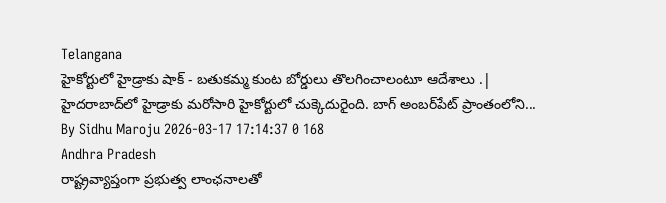Telangana
హైకోర్టులో హైడ్రాకు షాక్ - బతుకమ్మ కుంట బోర్డులు తొలగించాలంటూ ఆదేశాలు .|
హైదరాబాద్‌లో హైడ్రాకు మరోసారి హైకోర్టులో చుక్కెదురైంది. బాగ్ అంబర్‌పేట్ ప్రాంతంలోని...
By Sidhu Maroju 2026-03-17 17:14:37 0 168
Andhra Pradesh
రాష్ట్రవ్యాప్తంగా ప్రభుత్వ లాంఛనాలతో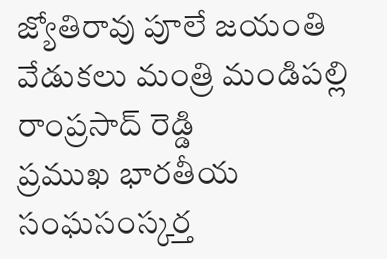జ్యోతిరావు పూలే జయంతి వేడుకలు మంత్రి మండిపల్లి రాంప్రసాద్ రెడ్డి
ప్రముఖ భారతీయ సంఘసంస్కర్త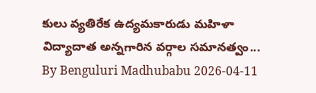కులు వ్యతిరేక ఉద్యమకారుడు మహిళా విద్యాదాత అన్నగారిన వర్గాల సమానత్వం...
By Benguluri Madhubabu 2026-04-11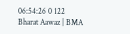06:54:26 0 122
Bharat Aawaz | BMA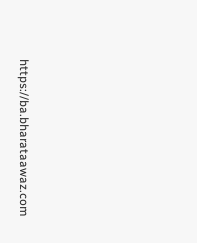https://ba.bharataawaz.com